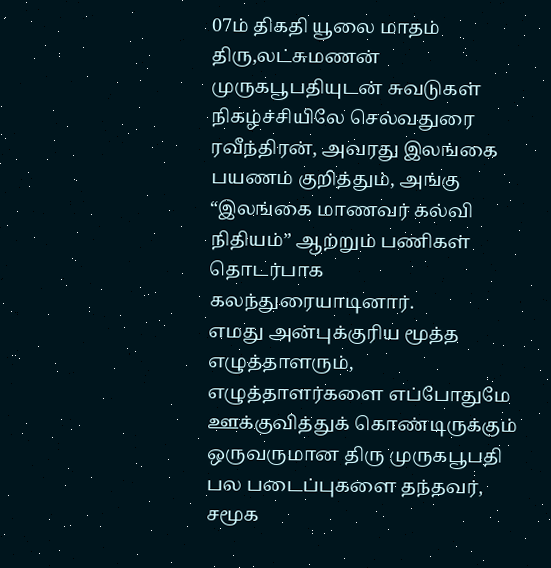07ம் திகதி யூலை மாதம் திரு,லட்சுமணன் முருகபூபதியுடன் சுவடுகள் நிகழ்ச்சியிலே செல்வதுரை ரவீந்திரன், அவரது இலங்கை பயணம் குறித்தும், அங்கு “இலங்கை மாணவர் கல்வி நிதியம்” ஆற்றும் பணிகள் தொடர்பாக கலந்துரையாடினார்.
எமது அன்புக்குரிய மூத்த எழுத்தாளரும், எழுத்தாளர்களை எப்போதுமே ஊக்குவித்துக் கொண்டிருக்கும் ஒருவருமான திரு முருகபூபதி பல படைப்புகளை தந்தவர், சமூக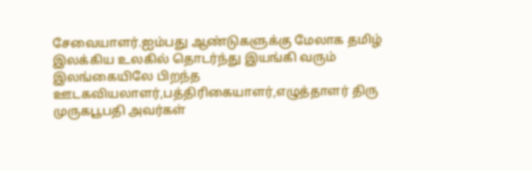சேவையாளர்.ஐம்பது ஆண்டுகளுக்கு மேலாக தமிழ் இலக்கிய உலகில் தொடர்ந்து இயங்கி வரும் இலங்கையிலே பிறந்த ஊடகவியலாளர்,பத்திரிகையாளர்,எழுத்தாளர் திரு முருகபூபதி அவர்கள்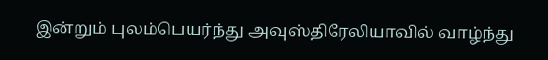இன்றும் புலம்பெயர்ந்து அவுஸ்திரேலியாவில் வாழ்ந்து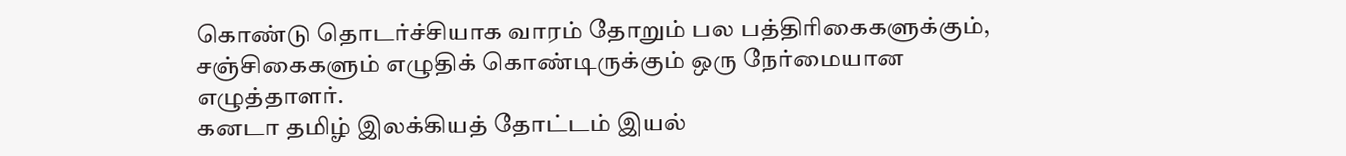கொண்டு தொடர்ச்சியாக வாரம் தோறும் பல பத்திரிகைகளுக்கும், சஞ்சிகைகளும் எழுதிக் கொண்டிருக்கும் ஒரு நேர்மையான எழுத்தாளர்.
கனடா தமிழ் இலக்கியத் தோட்டம் இயல்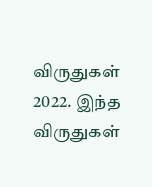விருதுகள் 2022. இந்த விருதுகள்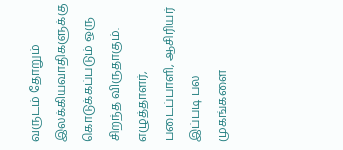வருடம் தோறும் இலக்கியவாதிகளுக்கு கொடுக்கப்படும் ஒரு சிறந்த விருதாகும். எழுத்தாளர், படைப்பாளி, ஆசிரியர் இப்படி பல முகங்களை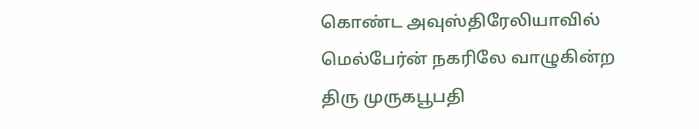கொண்ட அவுஸ்திரேலியாவில் மெல்பேர்ன் நகரிலே வாழுகின்ற திரு முருகபூபதி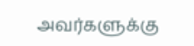அவர்களுக்கு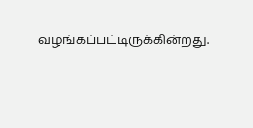வழங்கப்பட்டிருக்கின்றது.